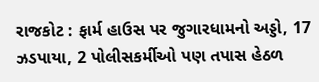રાજકોટ : ફાર્મ હાઉસ પર જુગારધામનો અડ્ડો, 17 ઝડપાયા, 2 પોલીસકર્મીઓ પણ તપાસ હેઠળ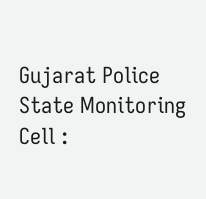Gujarat Police State Monitoring Cell :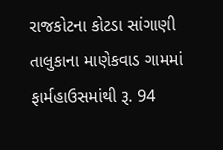રાજકોટના કોટડા સાંગાણી તાલુકાના માણેકવાડ ગામમાં ફાર્મહાઉસમાંથી રૂ. 94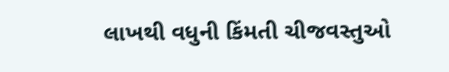લાખથી વધુની કિંમતી ચીજવસ્તુઓ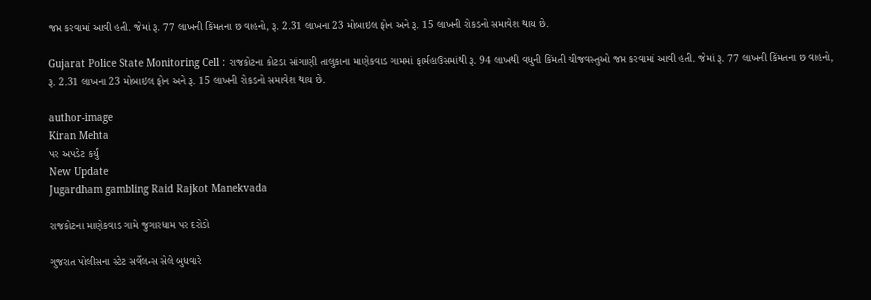જપ્ત કરવામાં આવી હતી. જેમાં રૂ. 77 લાખની કિંમતના છ વાહનો, રૂ. 2.31 લાખના 23 મોબાઇલ ફોન અને રૂ. 15 લાખની રોકડનો સમાવેશ થાય છે.

Gujarat Police State Monitoring Cell : રાજકોટના કોટડા સાંગાણી તાલુકાના માણેકવાડ ગામમાં ફાર્મહાઉસમાંથી રૂ. 94 લાખથી વધુની કિંમતી ચીજવસ્તુઓ જપ્ત કરવામાં આવી હતી. જેમાં રૂ. 77 લાખની કિંમતના છ વાહનો, રૂ. 2.31 લાખના 23 મોબાઇલ ફોન અને રૂ. 15 લાખની રોકડનો સમાવેશ થાય છે.

author-image
Kiran Mehta
પર અપડેટ કર્યું
New Update
Jugardham gambling Raid Rajkot Manekvada

રાજકોટના માણેકવાડ ગામે જુગારધામ પર દરોડો

ગુજરાત પોલીસના સ્ટેટ સર્વેલન્સ સેલે બુધવારે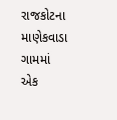રાજકોટના માણેકવાડા ગામમાં એક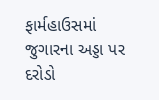ફાર્મહાઉસમાં જુગારના અડ્ડા પર દરોડો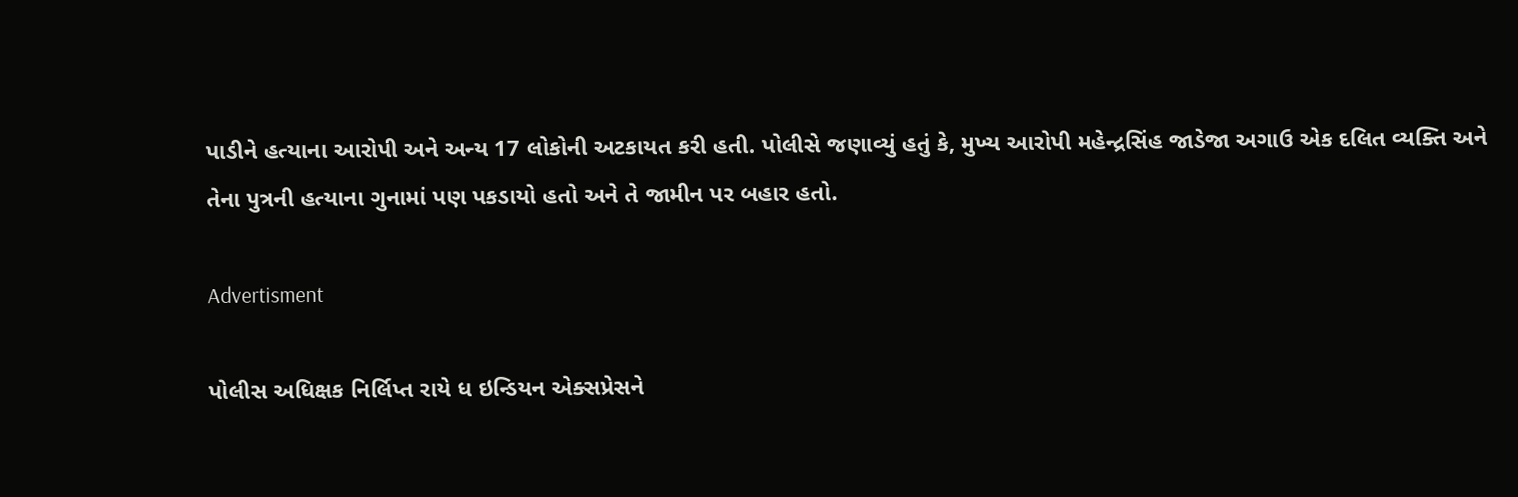પાડીને હત્યાના આરોપી અને અન્ય 17 લોકોની અટકાયત કરી હતી. પોલીસે જણાવ્યું હતું કે, મુખ્ય આરોપી મહેન્દ્રસિંહ જાડેજા અગાઉ એક દલિત વ્યક્તિ અને તેના પુત્રની હત્યાના ગુનામાં પણ પકડાયો હતો અને તે જામીન પર બહાર હતો.

Advertisment

પોલીસ અધિક્ષક નિર્લિપ્ત રાયે ધ ઇન્ડિયન એક્સપ્રેસને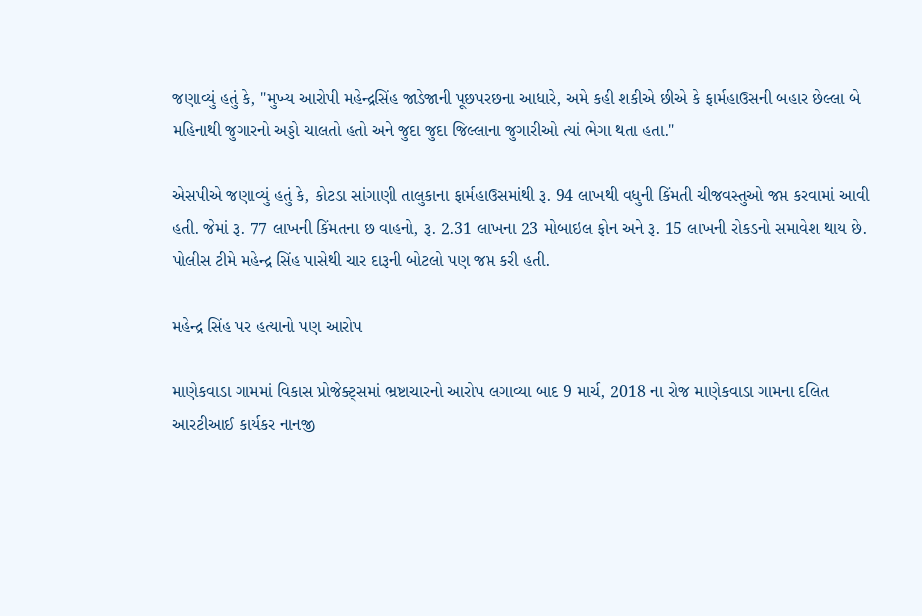જણાવ્યું હતું કે, "મુખ્ય આરોપી મહેન્દ્રસિંહ જાડેજાની પૂછપરછના આધારે, અમે કહી શકીએ છીએ કે ફાર્મહાઉસની બહાર છેલ્લા બે મહિનાથી જુગારનો અડ્ડો ચાલતો હતો અને જુદા જુદા જિલ્લાના જુગારીઓ ત્યાં ભેગા થતા હતા."

એસપીએ જણાવ્યું હતું કે, કોટડા સાંગાણી તાલુકાના ફાર્મહાઉસમાંથી રૂ. 94 લાખથી વધુની કિંમતી ચીજવસ્તુઓ જપ્ત કરવામાં આવી હતી. જેમાં રૂ. 77 લાખની કિંમતના છ વાહનો, રૂ. 2.31 લાખના 23 મોબાઇલ ફોન અને રૂ. 15 લાખની રોકડનો સમાવેશ થાય છે. પોલીસ ટીમે મહેન્દ્ર સિંહ પાસેથી ચાર દારૂની બોટલો પણ જપ્ત કરી હતી.

મહેન્દ્ર સિંહ પર હત્યાનો પણ આરોપ

માણેકવાડા ગામમાં વિકાસ પ્રોજેક્ટ્સમાં ભ્રષ્ટાચારનો આરોપ લગાવ્યા બાદ 9 માર્ચ, 2018 ના રોજ માણેકવાડા ગામના દલિત આરટીઆઈ કાર્યકર નાનજી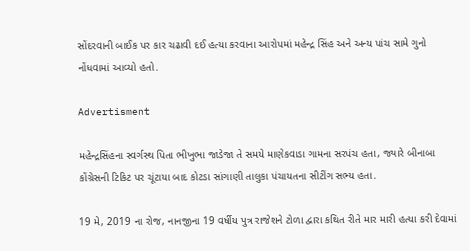સોંદરવાની બાઈક પર કાર ચઢાવી દઈ હત્યા કરવાના આરોપમાં મહેન્દ્ર સિંહ અને અન્ય પાંચ સામે ગુનો નોંધવામાં આવ્યો હતો.

Advertisment

મહેન્દ્રસિંહના સ્વર્ગસ્થ પિતા ભીખુભા જાડેજા તે સમયે માણેકવાડા ગામના સરપંચ હતા, જ્યારે બીનાબા કોંગ્રેસની ટિકિટ પર ચૂંટાયા બાદ કોટડા સાંગાણી તાલુકા પંચાયતના સીટીંગ સભ્ય હતા.

19 મે, 2019 ના રોજ, નાનજીના 19 વર્ષીય પુત્ર રાજેશને ટોળા દ્વારા કથિત રીતે માર મારી હત્યા કરી દેવામાં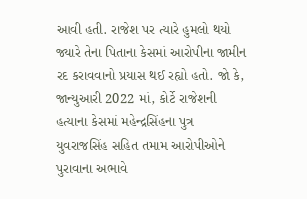આવી હતી. રાજેશ પર ત્યારે હુમલો થયો જ્યારે તેના પિતાના કેસમાં આરોપીના જામીન રદ કરાવવાનો પ્રયાસ થઈ રહ્યો હતો. જો કે, જાન્યુઆરી 2022 માં, કોર્ટે રાજેશની હત્યાના કેસમાં મહેન્દ્રસિંહના પુત્ર યુવરાજસિંહ સહિત તમામ આરોપીઓને પુરાવાના અભાવે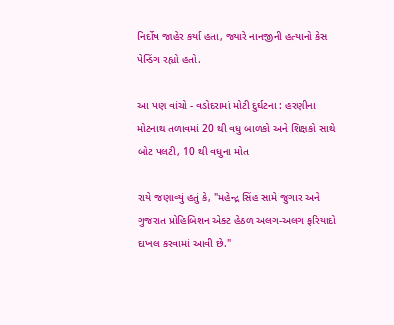નિર્દોષ જાહેર કર્યા હતા, જ્યારે નાનજીની હત્યાનો કેસ પેન્ડિંગ રહ્યો હતો.

આ પણ વાંચો - વડોદરામાં મોટી દુર્ઘટના : હરણીના મોટનાથ તળાવમાં 20 થી વધુ બાળકો અને શિક્ષકો સાથે બોટ પલટી, 10 થી વધુના મોત

રાયે જણાવ્યું હતું કે, "મહેન્દ્ર સિંહ સામે જુગાર અને ગુજરાત પ્રોહિબિશન એક્ટ હેઠળ અલગ-અલગ ફરિયાદો દાખલ કરવામાં આવી છે."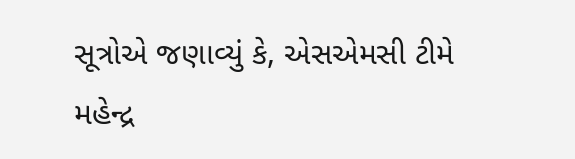સૂત્રોએ જણાવ્યું કે, એસએમસી ટીમે મહેન્દ્ર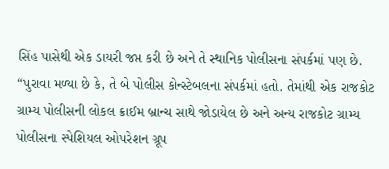સિંહ પાસેથી એક ડાયરી જપ્ત કરી છે અને તે સ્થાનિક પોલીસના સંપર્કમાં પણ છે. “પુરાવા મળ્યા છે કે, તે બે પોલીસ કોન્સ્ટેબલના સંપર્કમાં હતો. તેમાંથી એક રાજકોટ ગ્રામ્ય પોલીસની લોકલ ક્રાઈમ બ્રાન્ચ સાથે જોડાયેલ છે અને અન્ય રાજકોટ ગ્રામ્ય પોલીસના સ્પેશિયલ ઓપરેશન ગ્રૂપ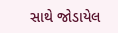સાથે જોડાયેલ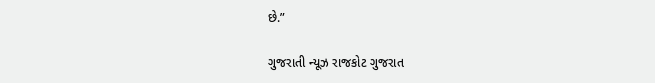છે.”

ગુજરાતી ન્યૂઝ રાજકોટ ગુજરાત